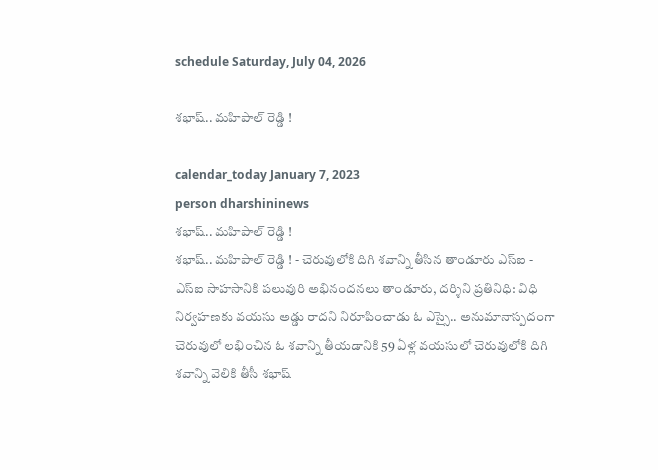schedule Saturday, July 04, 2026

శభాష్.. మహిపాల్ రెడ్డి !

calendar_today January 7, 2023
person dharshininews
శభాష్.. మహిపాల్ రెడ్డి !
శభాష్.. మహిపాల్ రెడ్డి ! - చెరువులోకి దిగి శవాన్ని తీసిన తాండూరు ఎస్‌ఐ - ఎస్ఐ సాహసానికి పలువురి అభినందనలు తాండూరు, దర్శిని ప్రతినిధి: విధి నిర్వహణకు వయసు అడ్డు రాదని నిరూపించాడు ఓ ఎస్సై.. అనుమానాస్పదంగా చెరువులో లభించిన ఓ శవాన్ని తీయడానికి 59 ఏళ్ల వయసులో చెరువులోకి దిగి శవాన్ని వెలికి తీసీ శభాష్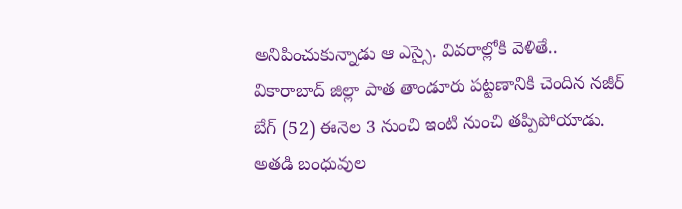అనిపించుకున్నాడు ఆ ఎస్సై. వివరాల్లోకి వెళితే.. వికారాబాద్ జిల్లా పాత తాండూరు పట్టణానికి చెందిన నజీర్ బేగ్ (52) ఈనెల 3 నుంచి ఇంటి నుంచి తప్పిపోయాడు. అతడి బంధువుల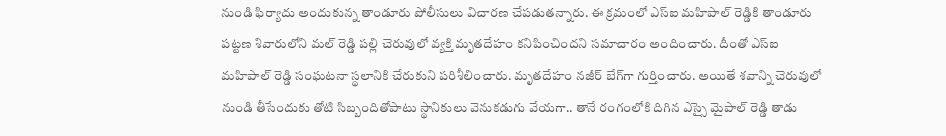నుండి ఫిర్యాదు అందుకున్న తాండూరు పోలీసులు విచారణ చేపడుతన్నారు. ఈ క్రమంలో ఎస్‌ఐ మహిపాల్ రెడ్డికి తాండూరు పట్టణ శివారులోని మల్ రెడ్డి పల్లి చెరువులో వ్యక్తి మృతదేహం కనిపించిందని సమాచారం అందించారు. దీంతో ఎస్ఐ మహిపాల్ రెడ్డి సంఘటనా స్థలానికి చేరుకుని పరిశీలించారు. మృతదేహం నజీర్ బేగ్‌గా గుర్తించారు. అయితే శవాన్ని చెరువులో నుండి తీసేందుకు తోటి సిబ్బందితోపాటు స్థానికులు వెనుకడుగు వేయగా.. తానే రంగంలోకి దిగిన ఎస్సై మైపాల్ రెడ్డి తాడు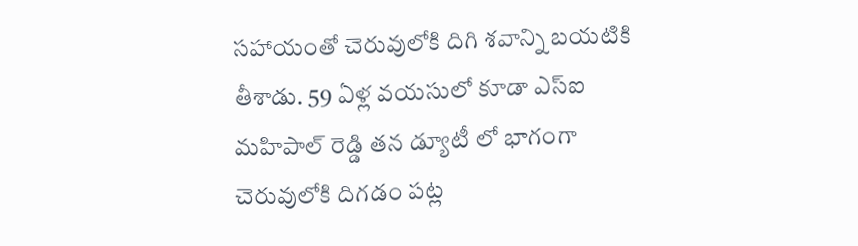సహాయంతో చెరువులోకి దిగి శవాన్ని బయటికి తీశాడు. 59 ఏళ్ల వయసులో కూడా ఎస్ఐ మహిపాల్ రెడ్డి తన డ్యూటీ లో భాగంగా చెరువులోకి దిగడం పట్ల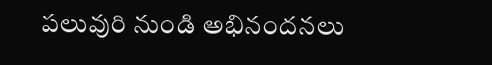పలువురి నుండి అభినందనలు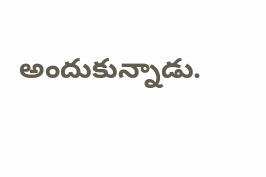అందుకున్నాడు.